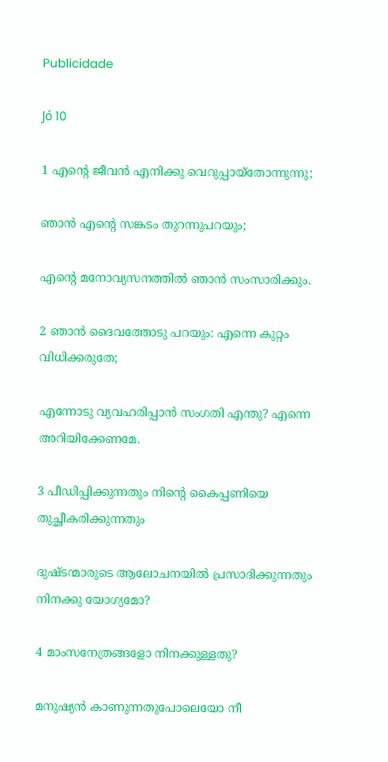Publicidade

Jó 10

1 എന്റെ ജീവൻ എനിക്കു വെറുപ്പായ്തോന്നുന്നു;

ഞാൻ എന്റെ സങ്കടം തുറന്നുപറയും;

എന്റെ മനോവ്യസനത്തിൽ ഞാൻ സംസാരിക്കും.

2 ഞാൻ ദൈവത്തോടു പറയും: എന്നെ കുറ്റം വിധിക്കരുതേ;

എന്നോടു വ്യവഹരിപ്പാൻ സംഗതി എന്തു? എന്നെ അറിയിക്കേണമേ.

3 പീഡിപ്പിക്കുന്നതും നിന്റെ കൈപ്പണിയെ തുച്ഛീകരിക്കുന്നതും

ദുഷ്ടന്മാരുടെ ആലോചനയിൽ പ്രസാദിക്കുന്നതും നിനക്കു യോഗ്യമോ?

4 മാംസനേത്രങ്ങളോ നിനക്കുള്ളതു?

മനുഷ്യൻ കാണുന്നതുപോലെയോ നീ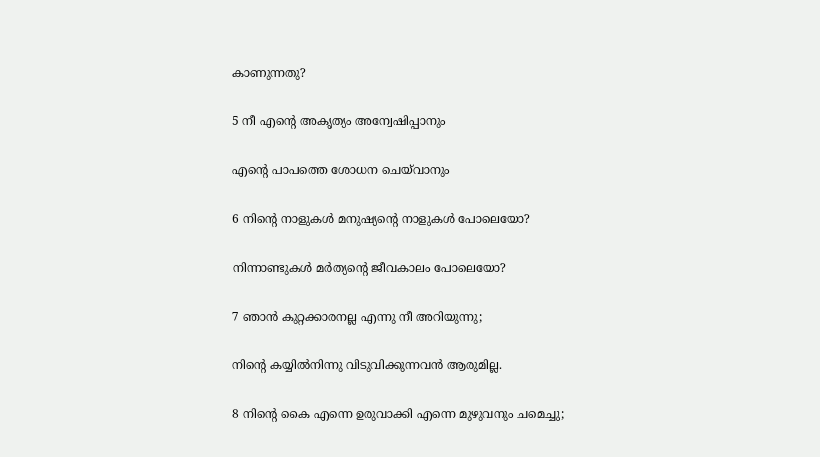കാണുന്നതു?

5 നീ എന്റെ അകൃത്യം അന്വേഷിപ്പാനും

എന്റെ പാപത്തെ ശോധന ചെയ്‌വാനും

6 നിന്റെ നാളുകൾ മനുഷ്യന്റെ നാളുകൾ പോലെയോ?

നിന്നാണ്ടുകൾ മർത്യന്റെ ജീവകാലം പോലെയോ?

7 ഞാൻ കുറ്റക്കാരനല്ല എന്നു നീ അറിയുന്നു;

നിന്റെ കയ്യിൽനിന്നു വിടുവിക്കുന്നവൻ ആരുമില്ല.

8 നിന്റെ കൈ എന്നെ ഉരുവാക്കി എന്നെ മുഴുവനും ചമെച്ചു;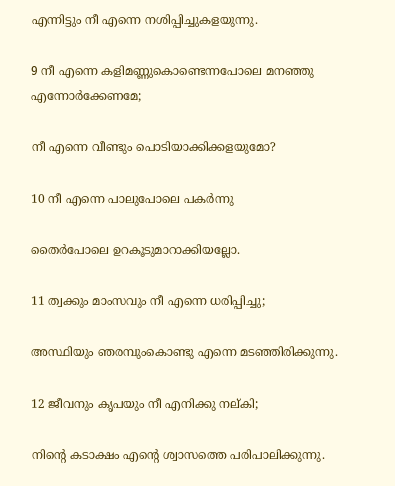എന്നിട്ടും നീ എന്നെ നശിപ്പിച്ചുകളയുന്നു.

9 നീ എന്നെ കളിമണ്ണുകൊണ്ടെന്നപോലെ മനഞ്ഞു എന്നോർക്കേണമേ;

നീ എന്നെ വീണ്ടും പൊടിയാക്കിക്കളയുമോ?

10 നീ എന്നെ പാലുപോലെ പകർന്നു

തൈർപോലെ ഉറകൂടുമാറാക്കിയല്ലോ.

11 ത്വക്കും മാംസവും നീ എന്നെ ധരിപ്പിച്ചു;

അസ്ഥിയും ഞരമ്പുംകൊണ്ടു എന്നെ മടഞ്ഞിരിക്കുന്നു.

12 ജീവനും കൃപയും നീ എനിക്കു നല്കി;

നിന്റെ കടാക്ഷം എന്റെ ശ്വാസത്തെ പരിപാലിക്കുന്നു.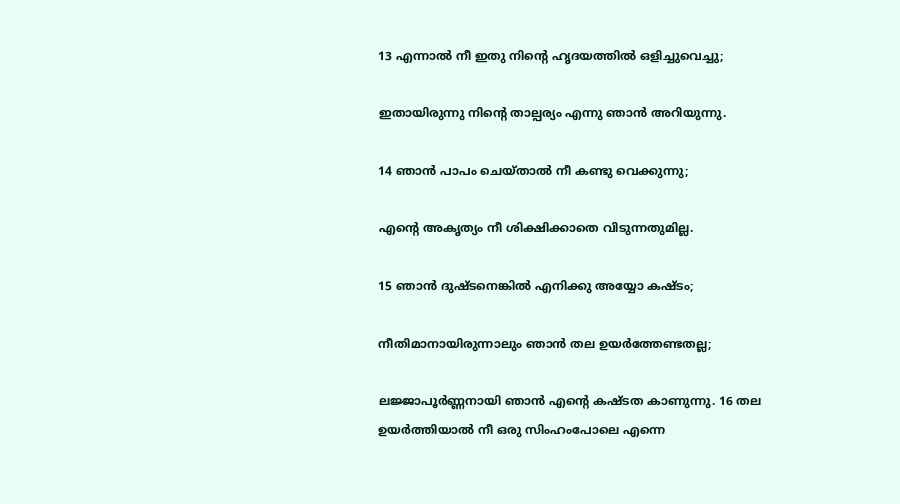13 എന്നാൽ നീ ഇതു നിന്റെ ഹൃദയത്തിൽ ഒളിച്ചുവെച്ചു;

ഇതായിരുന്നു നിന്റെ താല്പര്യം എന്നു ഞാൻ അറിയുന്നു.

14 ഞാൻ പാപം ചെയ്താൽ നീ കണ്ടു വെക്കുന്നു;

എന്റെ അകൃത്യം നീ ശിക്ഷിക്കാതെ വിടുന്നതുമില്ല.

15 ഞാൻ ദുഷ്ടനെങ്കിൽ എനിക്കു അയ്യോ കഷ്ടം;

നീതിമാനായിരുന്നാലും ഞാൻ തല ഉയർത്തേണ്ടതല്ല;

ലജ്ജാപൂർണ്ണനായി ഞാൻ എന്റെ കഷ്ടത കാണുന്നു. 16 തല ഉയർത്തിയാൽ നീ ഒരു സിംഹംപോലെ എന്നെ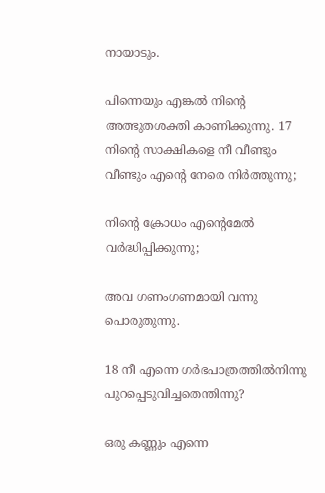നായാടും.

പിന്നെയും എങ്കൽ നിന്റെ അത്ഭുതശക്തി കാണിക്കുന്നു. 17 നിന്റെ സാക്ഷികളെ നീ വീണ്ടും വീണ്ടും എന്റെ നേരെ നിർത്തുന്നു;

നിന്റെ ക്രോധം എന്റെമേൽ വർദ്ധിപ്പിക്കുന്നു;

അവ ഗണംഗണമായി വന്നു പൊരുതുന്നു.

18 നീ എന്നെ ഗർഭപാത്രത്തിൽനിന്നു പുറപ്പെടുവിച്ചതെന്തിന്നു?

ഒരു കണ്ണും എന്നെ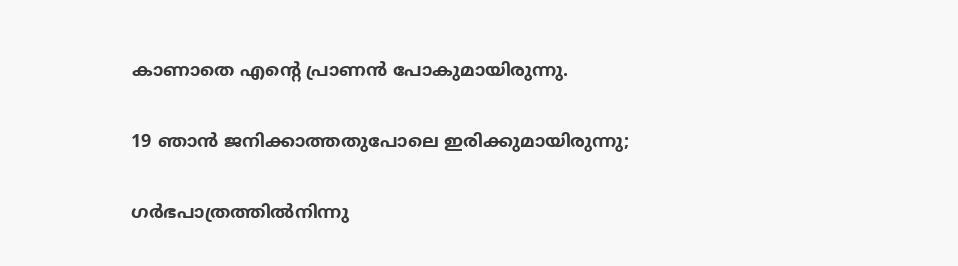കാണാതെ എന്റെ പ്രാണൻ പോകുമായിരുന്നു.

19 ഞാൻ ജനിക്കാത്തതുപോലെ ഇരിക്കുമായിരുന്നു;

ഗർഭപാത്രത്തിൽനിന്നു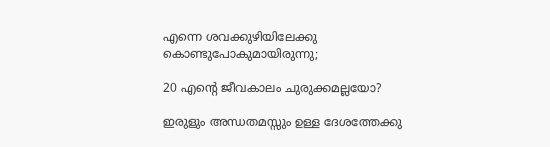എന്നെ ശവക്കുഴിയിലേക്കു കൊണ്ടുപോകുമായിരുന്നു;

20 എന്റെ ജീവകാലം ചുരുക്കമല്ലയോ?

ഇരുളും അന്ധതമസ്സും ഉള്ള ദേശത്തേക്കു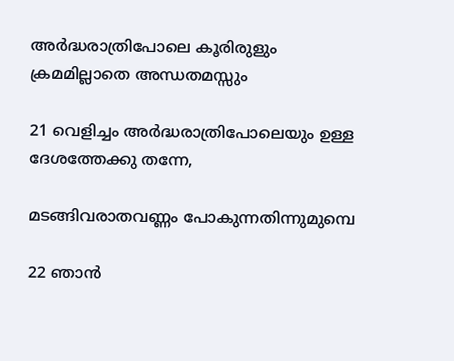അർദ്ധരാത്രിപോലെ കൂരിരുളും ക്രമമില്ലാതെ അന്ധതമസ്സും

21 വെളിച്ചം അർദ്ധരാത്രിപോലെയും ഉള്ള ദേശത്തേക്കു തന്നേ,

മടങ്ങിവരാതവണ്ണം പോകുന്നതിന്നുമുമ്പെ

22 ഞാൻ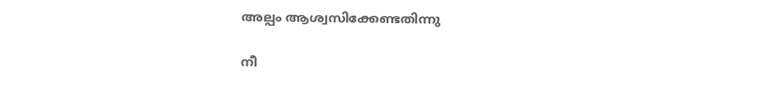അല്പം ആശ്വസിക്കേണ്ടതിന്നു

നീ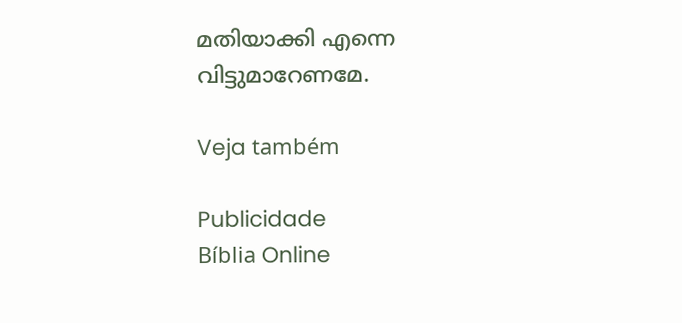മതിയാക്കി എന്നെ വിട്ടുമാറേണമേ.

Veja também

Publicidade
Bíblia Online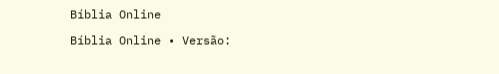Bíblia Online

Bíblia Online • Versão: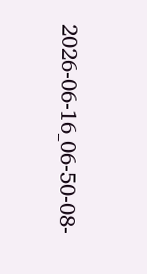2026-06-16_06-50-08-